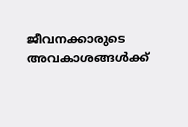ജീവനക്കാരുടെ അവകാശങ്ങള്‍ക്ക്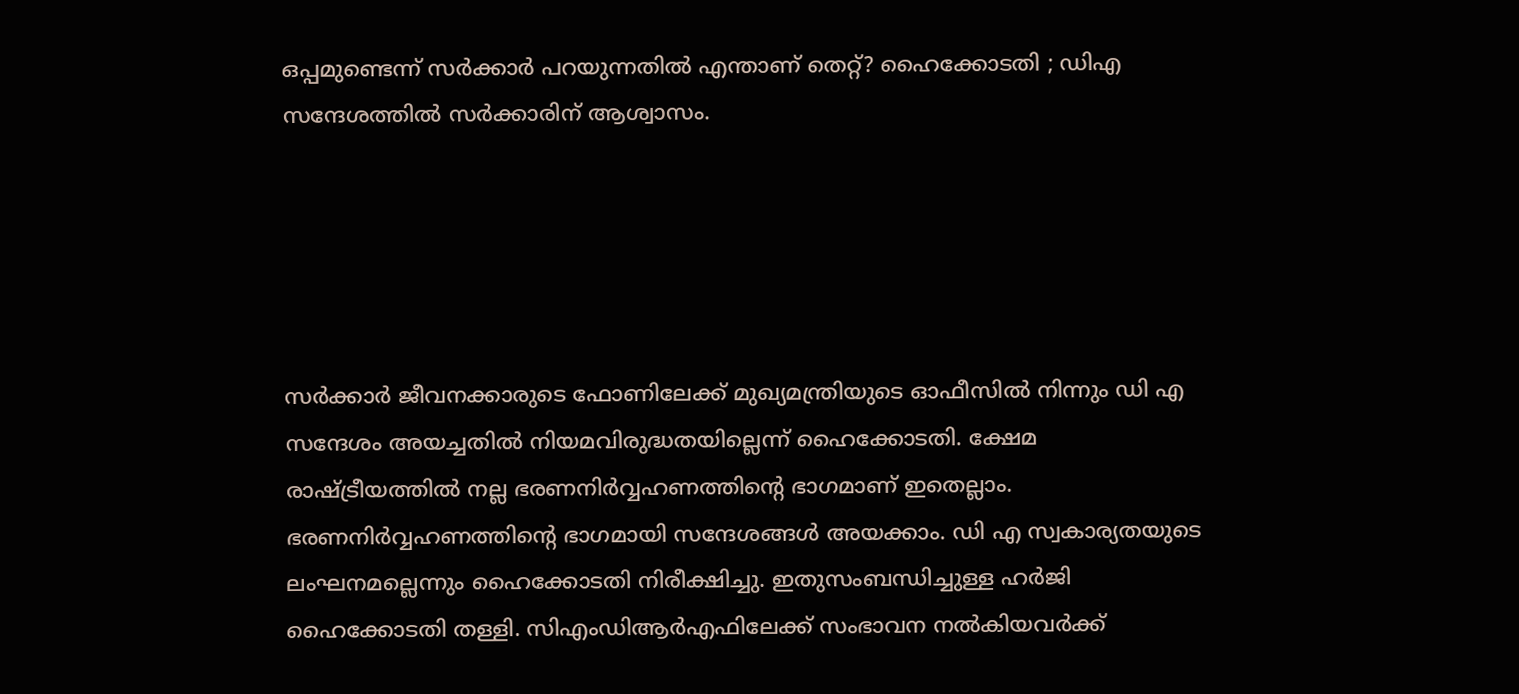ഒപ്പമുണ്ടെന്ന് സര്‍ക്കാര്‍ പറയുന്നതില്‍ എന്താണ് തെറ്റ്? ഹൈക്കോടതി ; ഡിഎ സന്ദേശത്തില്‍ സര്‍ക്കാരിന് ആശ്വാസം.





സര്‍ക്കാര്‍ ജീവനക്കാരുടെ ഫോണിലേക്ക് മുഖ്യമന്ത്രിയുടെ ഓഫീസില്‍ നിന്നും ഡി എ സന്ദേശം അയച്ചതില്‍ നിയമവിരുദ്ധതയില്ലെന്ന് ഹൈക്കോടതി. ക്ഷേമ രാഷ്ട്രീയത്തില്‍ നല്ല ഭരണനിര്‍വ്വഹണത്തിന്റെ ഭാഗമാണ് ഇതെല്ലാം. ഭരണനിര്‍വ്വഹണത്തിന്റെ ഭാഗമായി സന്ദേശങ്ങള്‍ അയക്കാം. ഡി എ സ്വകാര്യതയുടെ ലംഘനമല്ലെന്നും ഹൈക്കോടതി നിരീക്ഷിച്ചു. ഇതുസംബന്ധിച്ചുള്ള ഹര്‍ജി ഹൈക്കോടതി തള്ളി. സിഎംഡിആര്‍എഫിലേക്ക് സംഭാവന നല്‍കിയവര്‍ക്ക്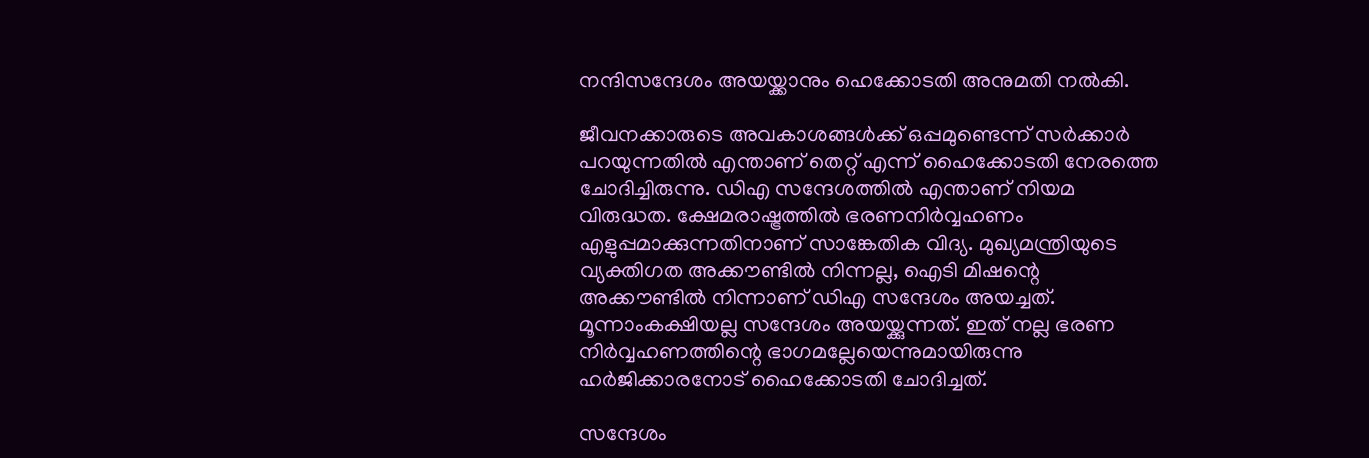നന്ദിസന്ദേശം അയയ്ക്കാനും ഹെക്കോടതി അനുമതി നൽകി.

ജീവനക്കാരുടെ അവകാശങ്ങള്‍ക്ക് ഒപ്പമുണ്ടെന്ന് സര്‍ക്കാര്‍ പറയുന്നതില്‍ എന്താണ് തെറ്റ് എന്ന് ഹൈക്കോടതി നേരത്തെ ചോദിച്ചിരുന്നു. ഡിഎ സന്ദേശത്തില്‍ എന്താണ് നിയമ വിരുദ്ധത. ക്ഷേമരാഷ്ട്രത്തില്‍ ഭരണനിര്‍വ്വഹണം എളുപ്പമാക്കുന്നതിനാണ് സാങ്കേതിക വിദ്യ. മുഖ്യമന്ത്രിയുടെ വ്യക്തിഗത അക്കൗണ്ടില്‍ നിന്നല്ല, ഐടി മിഷന്റെ അക്കൗണ്ടില്‍ നിന്നാണ് ഡിഎ സന്ദേശം അയച്ചത്. മൂന്നാംകക്ഷിയല്ല സന്ദേശം അയയ്ക്കുന്നത്. ഇത് നല്ല ഭരണ നിര്‍വ്വഹണത്തിന്റെ ഭാഗമല്ലേയെന്നുമായിരുന്നു ഹര്‍ജിക്കാരനോട് ഹൈക്കോടതി ചോദിച്ചത്.

സന്ദേശം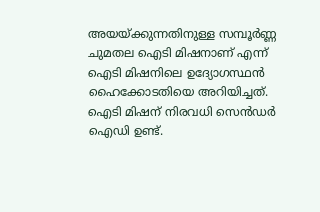അയയ്ക്കുന്നതിനുള്ള സമ്പൂര്‍ണ്ണ ചുമതല ഐടി മിഷനാണ് എന്ന് ഐടി മിഷനിലെ ഉദ്യോഗസ്ഥന്‍ ഹൈക്കോടതിയെ അറിയിച്ചത്. ഐടി മിഷന് നിരവധി സെന്‍ഡര്‍ ഐഡി ഉണ്ട്.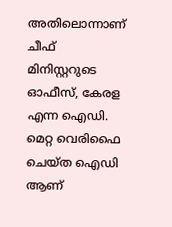അതിലൊന്നാണ് ചീഫ് മിനിസ്റ്ററുടെ ഓഫീസ്, കേരള എന്ന ഐഡി. മെറ്റ വെരിഫൈ ചെയ്ത ഐഡി ആണ്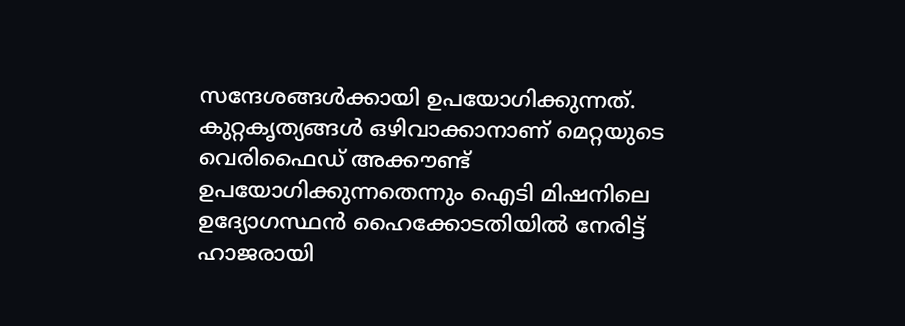സന്ദേശങ്ങള്‍ക്കായി ഉപയോഗിക്കുന്നത്. കുറ്റകൃത്യങ്ങള്‍ ഒഴിവാക്കാനാണ് മെറ്റയുടെ വെരിഫൈഡ് അക്കൗണ്ട് ഉപയോഗിക്കുന്നതെന്നും ഐടി മിഷനിലെ ഉദ്യോഗസ്ഥന്‍ ഹൈക്കോടതിയില്‍ നേരിട്ട് ഹാജരായി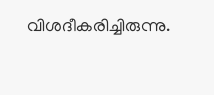വിശദീകരിച്ചിരുന്നു.